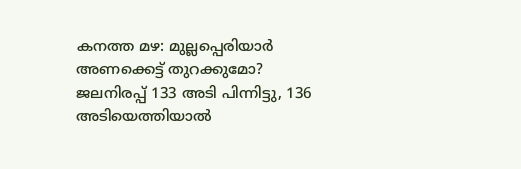കനത്ത മഴ: മുല്ലപ്പെരിയാർ അണക്കെട്ട് തുറക്കുമോ? ജലനിരപ്പ് 133 അടി പിന്നിട്ടു, 136 അടിയെത്തിയാൽ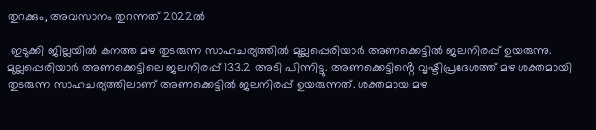തുറക്കും, അവസാനം തുറന്നത് 2022ൽ

 ഇടുക്കി ജില്ലയിൽ കനത്ത മഴ തുടരുന്ന സാഹചര്യത്തിൽ മുല്ലപ്പെരിയാർ അണക്കെട്ടിൽ ജലനിരപ്പ് ഉയരുന്നു. മുല്ലപ്പെരിയാർ അണക്കെട്ടിലെ ജലനിരപ്പ് 133.2 അടി പിന്നിട്ടു. അണക്കെട്ടിൻ്റെ വൃഷ്ടിപ്രദേശത്ത് മഴ ശക്തമായി തുടരുന്ന സാഹചര്യത്തിലാണ് അണക്കെട്ടിൽ ജലനിരപ്പ് ഉയരുന്നത്. ശക്തമായ മഴ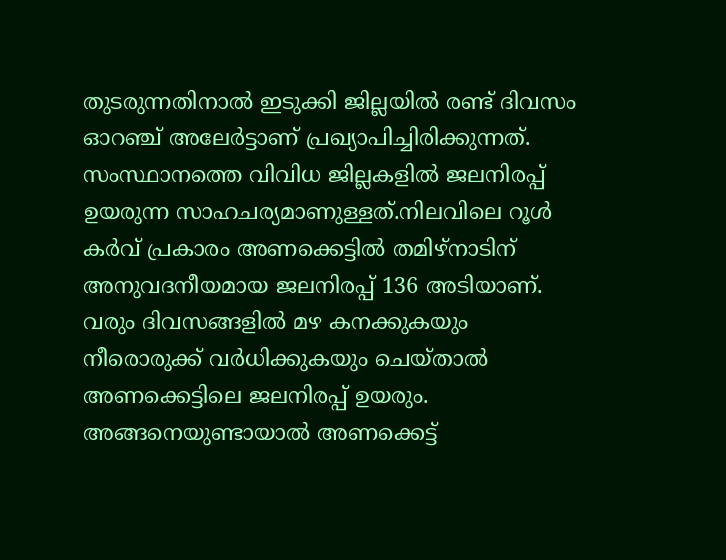തുടരുന്നതിനാൽ ഇടുക്കി ജില്ലയിൽ രണ്ട് ദിവസം ഓറഞ്ച് അലേർട്ടാണ് പ്രഖ്യാപിച്ചിരിക്കുന്നത്. സംസ്ഥാനത്തെ വിവിധ ജില്ലകളിൽ ജലനിരപ്പ് ഉയരുന്ന സാഹചര്യമാണുള്ളത്.നിലവിലെ റൂൾ കർവ് പ്രകാരം അണക്കെട്ടിൽ തമിഴ്നാടിന് അനുവദനീയമായ ജലനിരപ്പ് 136 അടിയാണ്. വരും ദിവസങ്ങളിൽ മഴ കനക്കുകയും നീരൊരുക്ക് വർധിക്കുകയും ചെയ്താൽ അണക്കെട്ടിലെ ജലനിരപ്പ് ഉയരും. അങ്ങനെയുണ്ടായാൽ അണക്കെട്ട്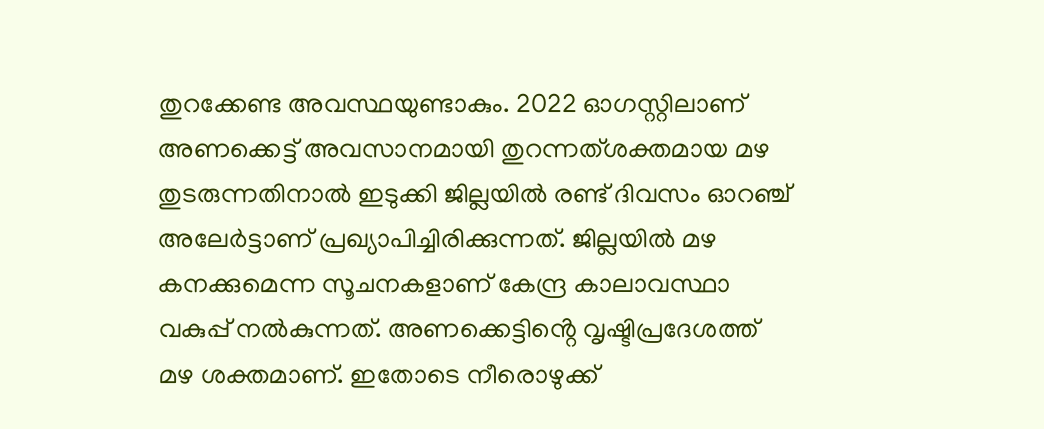തുറക്കേണ്ട അവസ്ഥയുണ്ടാകും. 2022 ഓഗസ്റ്റിലാണ് അണക്കെട്ട് അവസാനമായി തുറന്നത്ശക്തമായ മഴ തുടരുന്നതിനാൽ ഇടുക്കി ജില്ലയിൽ രണ്ട് ദിവസം ഓറഞ്ച് അലേർട്ടാണ് പ്രഖ്യാപിച്ചിരിക്കുന്നത്. ജില്ലയിൽ മഴ കനക്കുമെന്ന സൂചനകളാണ് കേന്ദ്ര കാലാവസ്ഥാ വകുപ്പ് നൽകുന്നത്. അണക്കെട്ടിൻ്റെ വൃഷ്ടിപ്രദേശത്ത് മഴ ശക്തമാണ്. ഇതോടെ നീരൊഴുക്ക്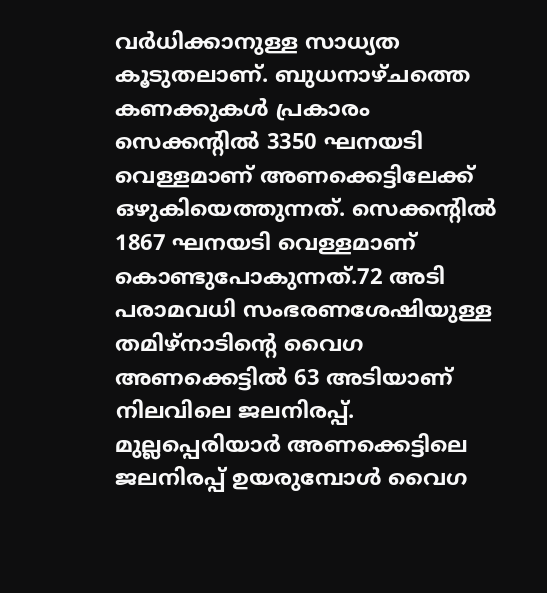വർധിക്കാനുള്ള സാധ്യത കൂടുതലാണ്. ബുധനാഴ്ചത്തെ കണക്കുകൾ പ്രകാരം സെക്കൻ്റിൽ 3350 ഘനയടി വെള്ളമാണ് അണക്കെട്ടിലേക്ക് ഒഴുകിയെത്തുന്നത്. സെക്കൻ്റിൽ 1867 ഘനയടി വെള്ളമാണ് കൊണ്ടുപോകുന്നത്.72 അടി പരാമവധി സംഭരണശേഷിയുള്ള തമിഴ്നാടിൻ്റെ വൈഗ അണക്കെട്ടിൽ 63 അടിയാണ് നിലവിലെ ജലനിരപ്പ്. മുല്ലപ്പെരിയാർ അണക്കെട്ടിലെ ജലനിരപ്പ് ഉയരുമ്പോൾ വൈഗ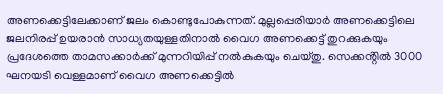അണക്കെട്ടിലേക്കാണ് ജലം കൊണ്ടുപോകുന്നത്. മുല്ലപ്പെരിയാർ അണക്കെട്ടിലെ ജലനിരപ്പ് ഉയരാൻ സാധ്യതയുള്ളതിനാൽ വൈഗ അണക്കെട്ട് തുറക്കുകയും പ്രദേശത്തെ താമസക്കാർക്ക് മുന്നറിയിപ്പ് നൽകുകയും ചെയ്തു. സെക്കൻ്റിൽ 3000 ഘനയടി വെള്ളമാണ് വൈഗ അണക്കെട്ടിൽ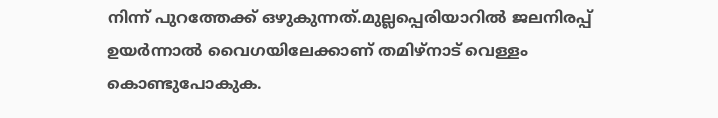നിന്ന് പുറത്തേക്ക് ഒഴുകുന്നത്.മുല്ലപ്പെരിയാറിൽ ജലനിരപ്പ് ഉയർന്നാൽ വൈഗയിലേക്കാണ് തമിഴ്നാട് വെള്ളം കൊണ്ടുപോകുക.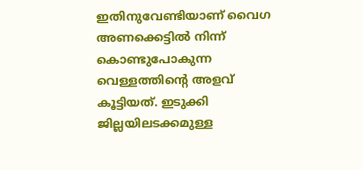ഇതിനുവേണ്ടിയാണ് വൈഗ അണക്കെട്ടിൽ നിന്ന് കൊണ്ടുപോകുന്ന വെള്ളത്തിൻ്റെ അളവ് കൂട്ടിയത്. ഇടുക്കി ജില്ലയിലടക്കമുള്ള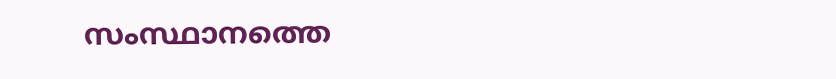സംസ്ഥാനത്തെ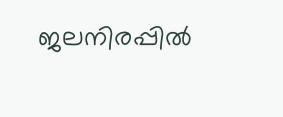ജലനിരപ്പിൽ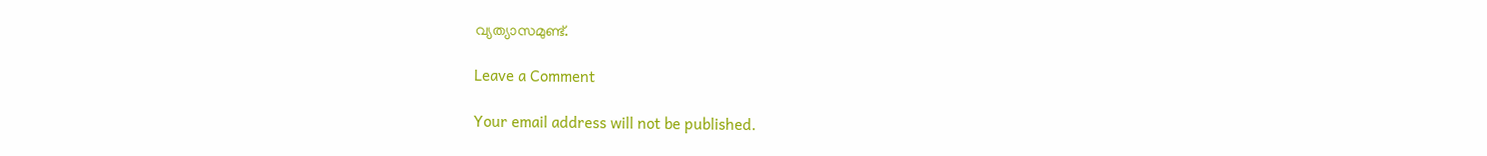വ്യത്യാസമുണ്ട്.

Leave a Comment

Your email address will not be published.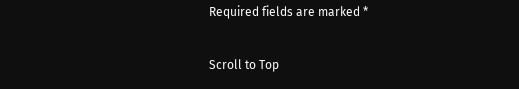Required fields are marked *

Scroll to Top